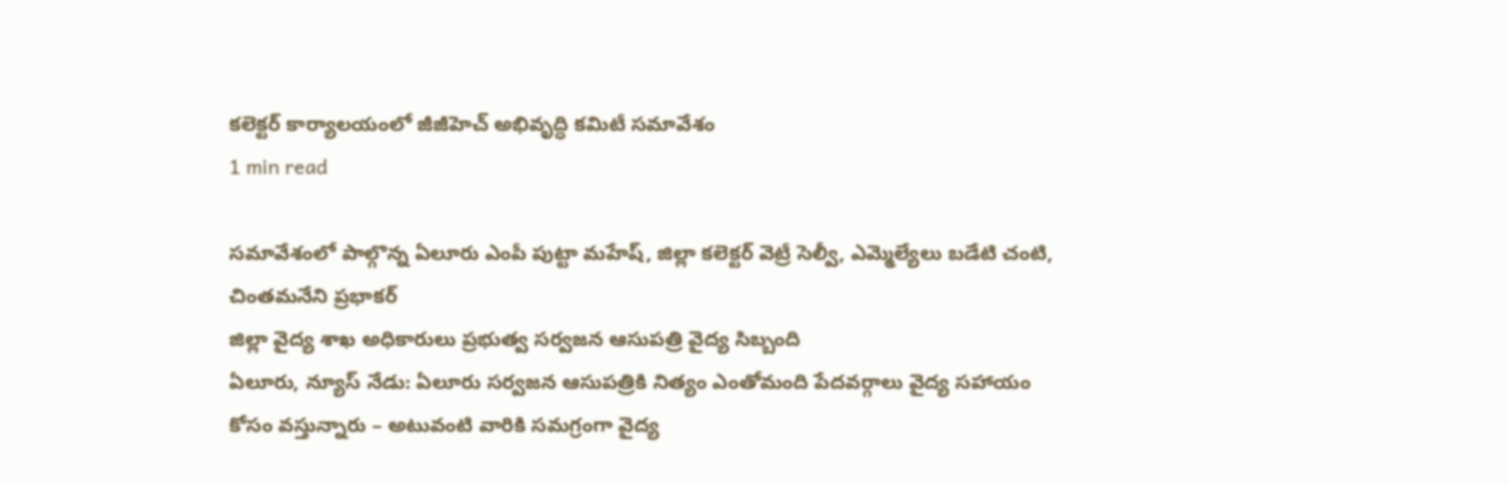కలెక్టర్ కార్యాలయంలో జీజీహెచ్ అభివృద్ధి కమిటీ సమావేశం
1 min read

సమావేశంలో పాల్గొన్న ఏలూరు ఎంపీ పుట్టా మహేష్, జిల్లా కలెక్టర్ వెట్రీ సెల్వీ, ఎమ్మెల్యేలు బడేటి చంటి, చింతమనేని ప్రభాకర్
జిల్లా వైద్య శాఖ అధికారులు ప్రభుత్వ సర్వజన ఆసుపత్రి వైద్య సిబ్బంది
ఏలూరు, న్యూస్ నేడు: ఏలూరు సర్వజన ఆసుపత్రికి నిత్యం ఎంతోమంది పేదవర్గాలు వైద్య సహాయం కోసం వస్తున్నారు – అటువంటి వారికి సమగ్రంగా వైద్య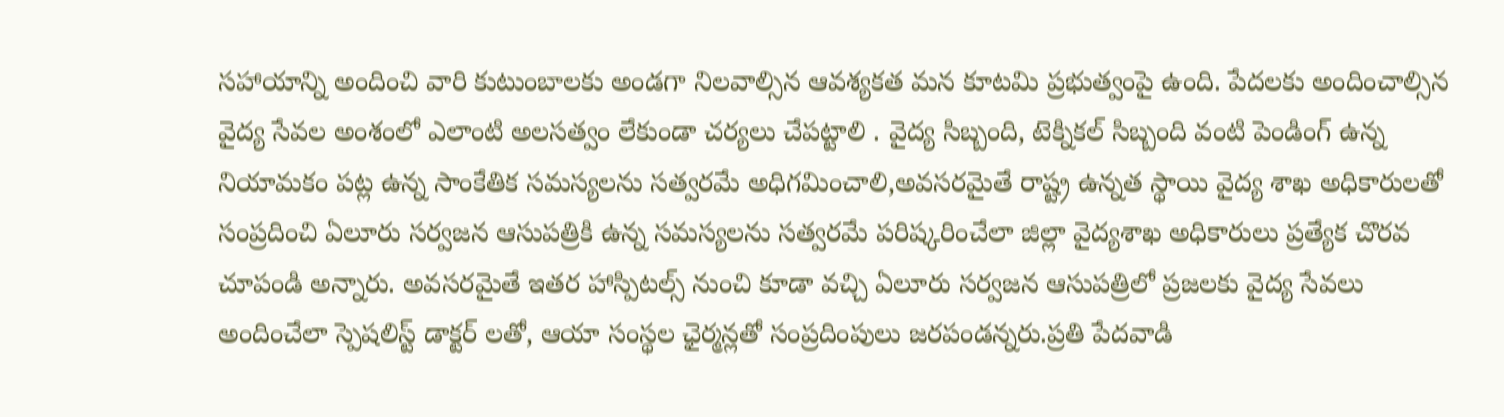సహాయాన్ని అందించి వారి కుటుంబాలకు అండగా నిలవాల్సిన ఆవశ్యకత మన కూటమి ప్రభుత్వంపై ఉంది. పేదలకు అందించాల్సిన వైద్య సేవల అంశంలో ఎలాంటి అలసత్వం లేకుండా చర్యలు చేపట్టాలి . వైద్య సిబ్బంది, టెక్నికల్ సిబ్బంది వంటి పెండింగ్ ఉన్న నియామకం పట్ల ఉన్న సాంకేతిక సమస్యలను సత్వరమే అధిగమించాలి,అవసరమైతే రాష్ట్ర ఉన్నత స్థాయి వైద్య శాఖ అధికారులతో సంప్రదించి ఏలూరు సర్వజన ఆసుపత్రికి ఉన్న సమస్యలను సత్వరమే పరిష్కరించేలా జిల్లా వైద్యశాఖ అధికారులు ప్రత్యేక చొరవ చూపండి అన్నారు. అవసరమైతే ఇతర హాస్పిటల్స్ నుంచి కూడా వచ్చి ఏలూరు సర్వజన ఆసుపత్రిలో ప్రజలకు వైద్య సేవలు అందించేలా స్పెషలిస్ట్ డాక్టర్ లతో, ఆయా సంస్థల ఛైర్మన్లతో సంప్రదింపులు జరపండన్నరు.ప్రతి పేదవాడి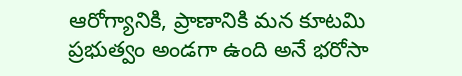ఆరోగ్యానికి, ప్రాణానికి మన కూటమి ప్రభుత్వం అండగా ఉంది అనే భరోసా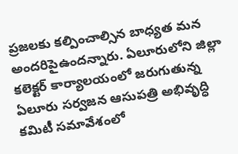ప్రజలకు కల్పించాల్సిన బాధ్యత మన అందరిపైఉందన్నారు. ఏలూరులోని జిల్లా కలెక్టర్ కార్యాలయంలో జరుగుతున్న ఏలూరు సర్వజన ఆసుపత్రి అభివృద్ధి కమిటీ సమావేశంలో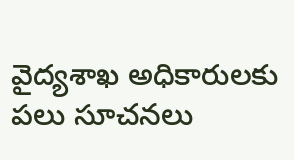వైద్యశాఖ అధికారులకు పలు సూచనలు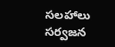సలహాలు సర్వజన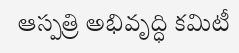ఆస్పత్రి అభివృద్ధి కమిటీ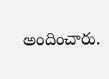అందించారు.